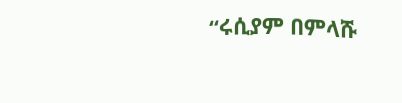“ሩሲያም በምላሹ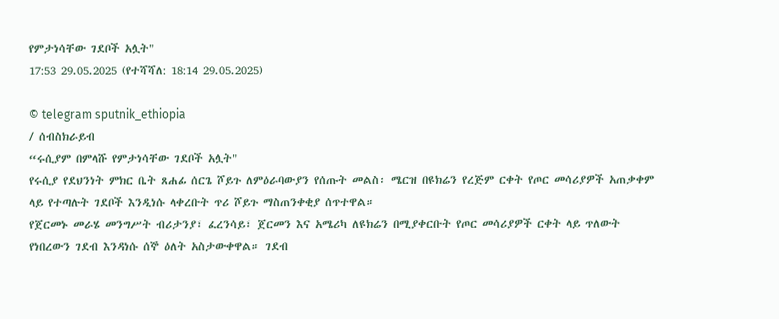የምታነሳቸው ገደቦች አሏት"
17:53 29.05.2025 (የተሻሻለ: 18:14 29.05.2025)

© telegram sputnik_ethiopia
/ ሰብስክራይብ
“ሩሲያም በምላሹ የምታነሳቸው ገደቦች አሏት"
የሩሲያ የደህንነት ምክር ቤት ጸሐፊ ሰርጌ ሾይጉ ለምዕራባውያን የሰጡት መልስ፡ ሜርዝ በዩክሬን የረጅም ርቀት የጦር መሳሪያዎች አጠቃቀም ላይ የተጣሉት ገደቦች እንዲነሱ ላቀረቡት ጥሪ ሾይጉ ማስጠንቀቂያ ሰጥተዋል።
የጀርመኑ መራሄ መንግሥት ብሪታንያ፣ ፈረንሳይ፣ ጀርመን እና አሜሪካ ለዩክሬን በሚያቀርቡት የጦር መሳሪያዎች ርቀት ላይ ጥለውት የነበረውን ገደብ እንዳነሱ ሰኞ ዕለት አስታውቀዋል። ገደብ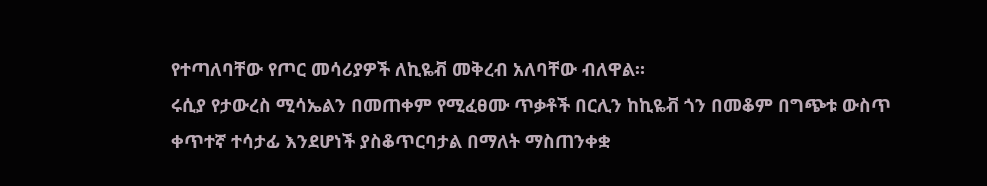የተጣለባቸው የጦር መሳሪያዎች ለኪዬቭ መቅረብ አለባቸው ብለዋል።
ሩሲያ የታውረስ ሚሳኤልን በመጠቀም የሚፈፀሙ ጥቃቶች በርሊን ከኪዬቭ ጎን በመቆም በግጭቱ ውስጥ ቀጥተኛ ተሳታፊ እንደሆነች ያስቆጥርባታል በማለት ማስጠንቀቋ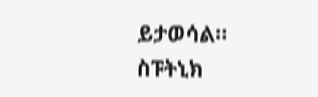ይታወሳል።
ስፑትኒክ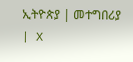ኢትዮጵያ | መተግበሪያ | X